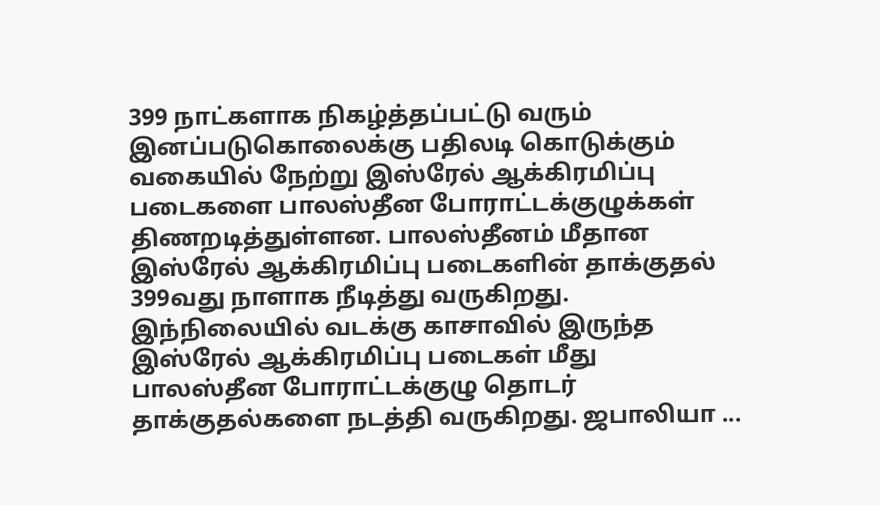399 நாட்களாக நிகழ்த்தப்பட்டு வரும் இனப்படுகொலைக்கு பதிலடி கொடுக்கும் வகையில் நேற்று இஸ்ரேல் ஆக்கிரமிப்பு படைகளை பாலஸ்தீன போராட்டக்குழுக்கள் திணறடித்துள்ளன. பாலஸ்தீனம் மீதான இஸ்ரேல் ஆக்கிரமிப்பு படைகளின் தாக்குதல் 399வது நாளாக நீடித்து வருகிறது. இந்நிலையில் வடக்கு காசாவில் இருந்த இஸ்ரேல் ஆக்கிரமிப்பு படைகள் மீது பாலஸ்தீன போராட்டக்குழு தொடர் தாக்குதல்களை நடத்தி வருகிறது. ஜபாலியா ...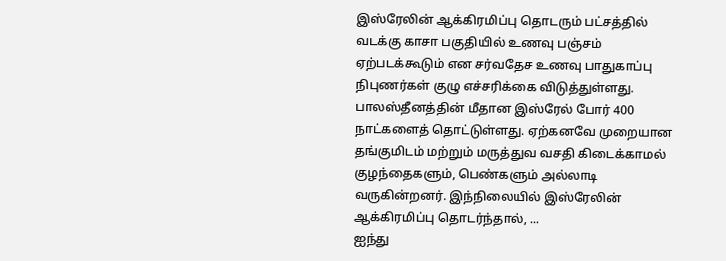இஸ்ரேலின் ஆக்கிரமிப்பு தொடரும் பட்சத்தில் வடக்கு காசா பகுதியில் உணவு பஞ்சம் ஏற்படக்கூடும் என சர்வதேச உணவு பாதுகாப்பு நிபுணர்கள் குழு எச்சரிக்கை விடுத்துள்ளது. பாலஸ்தீனத்தின் மீதான இஸ்ரேல் போர் 400 நாட்களைத் தொட்டுள்ளது. ஏற்கனவே முறையான தங்குமிடம் மற்றும் மருத்துவ வசதி கிடைக்காமல் குழந்தைகளும், பெண்களும் அல்லாடி வருகின்றனர். இந்நிலையில் இஸ்ரேலின் ஆக்கிரமிப்பு தொடர்ந்தால், ...
ஐந்து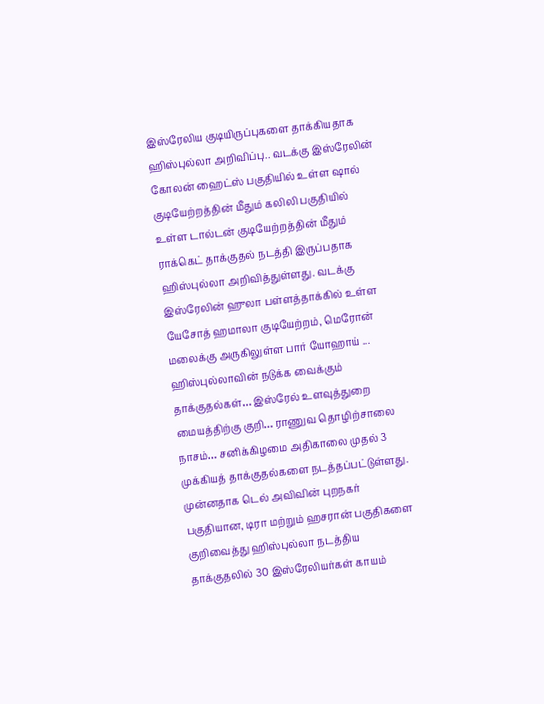இஸ்ரேலிய குடியிருப்புகளை தாக்கியதாக ஹிஸ்புல்லா அறிவிப்பு.. வடக்கு இஸ்ரேலின் கோலன் ஹைட்ஸ் பகுதியில் உள்ள ஷால் குடியேற்றத்தின் மீதும் கலிலி பகுதியில் உள்ள டால்டன் குடியேற்றத்தின் மீதும் ராக்கெட் தாக்குதல் நடத்தி இருப்பதாக ஹிஸ்புல்லா அறிவித்துள்ளது. வடக்கு இஸ்ரேலின் ஹுலா பள்ளத்தாக்கில் உள்ள யேசோத் ஹமாலா குடியேற்றம், மெரோன் மலைக்கு அருகிலுள்ள பார் யோஹாய் ...
ஹிஸ்புல்லாவின் நடுக்க வைக்கும் தாக்குதல்கள்… இஸ்ரேல் உளவுத்துறை மையத்திற்கு குறி… ராணுவ தொழிற்சாலை நாசம்… சனிக்கிழமை அதிகாலை முதல் 3 முக்கியத் தாக்குதல்களை நடத்தப்பட்டுள்ளது. முன்னதாக டெல் அவிவின் புறநகர் பகுதியான, டிரா மற்றும் ஹசரான் பகுதிகளை குறிவைத்து ஹிஸ்புல்லா நடத்திய தாக்குதலில் 30 இஸ்ரேலியர்கள் காயம்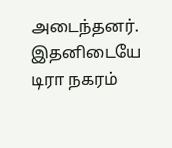அடைந்தனர். இதனிடையே டிரா நகரம்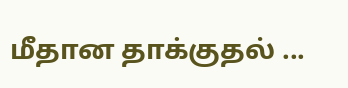மீதான தாக்குதல் ...